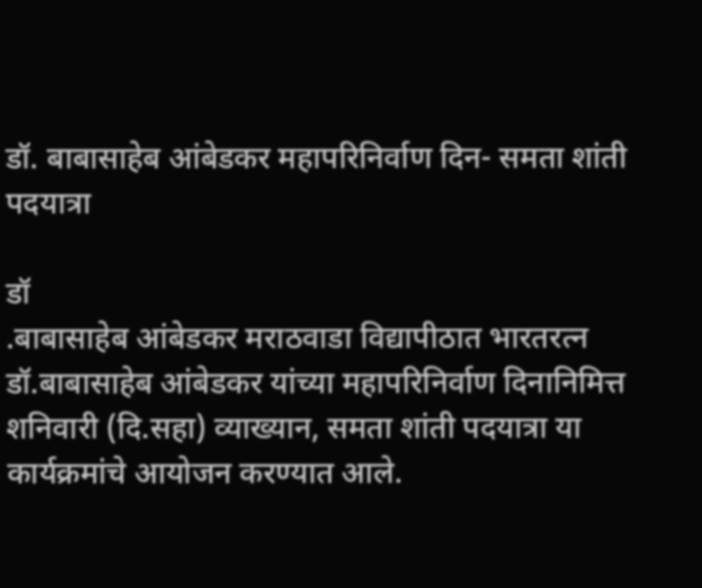डॉ. बाबासाहेब आंबेडकर महापरिनिर्वाण दिन- समता शांती पदयात्रा

डॉ
.बाबासाहेब आंबेडकर मराठवाडा विद्यापीठात भारतरत्न डॉ.बाबासाहेब आंबेडकर यांच्या महापरिनिर्वाण दिनानिमित्त शनिवारी (दि.सहा) व्याख्यान, समता शांती पदयात्रा या कार्यक्रमांचे आयोजन करण्यात आले.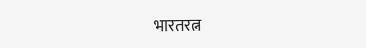भारतरत्न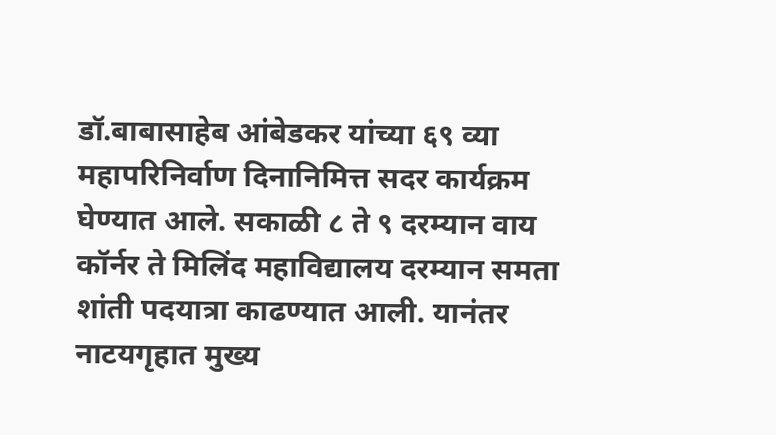डॉ.बाबासाहेब आंबेडकर यांच्या ६९ व्या महापरिनिर्वाण दिनानिमित्त सदर कार्यक्रम घेण्यात आले. सकाळी ८ ते ९ दरम्यान वाय कॉर्नर ते मिलिंद महाविद्यालय दरम्यान समता शांती पदयात्रा काढण्यात आली. यानंतर नाटयगृहात मुख्य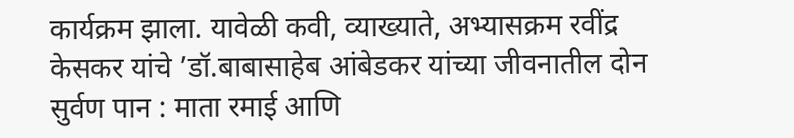कार्यक्रम झाला. यावेळी कवी, व्याख्याते, अभ्यासक्रम रवींद्र केसकर यांचे ’डॉ.बाबासाहेब आंबेडकर यांच्या जीवनातील दोन सुर्वण पान : माता रमाई आणि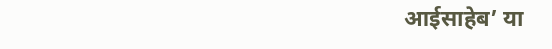आईसाहेब’ या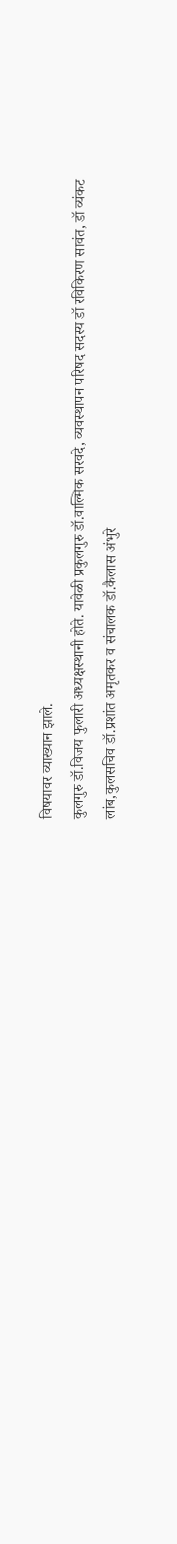विषयावर व्याख्यान झाले.
कुलगुरु डॉ.विजय फुलारी अध्यक्षस्थानी होते. यावेळी प्रकुलगुरु डॉ.वाल्मिक सरवदे, व्यवस्थापन परिषद सदस्य डॉ रविकिरण सावंत, डॉ व्यंकट लांब,कुलसचिव डॉ.प्रशांत अमृतकर व संचालक डॉ.कैलास अंभुरे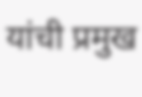यांची प्रमुख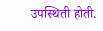उपस्थिती होती.